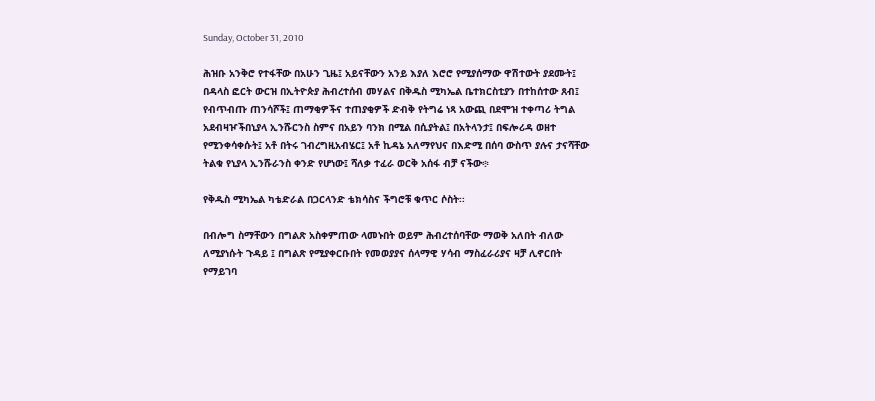Sunday, October 31, 2010

ሕዝቡ አንቅሮ የተፋቸው በአሁን ጊዜ፤ አይናቸውን አንይ እያለ እሮሮ የሚያሰማው ዋሽተውት ያደሙት፤ በዳላስ ፎርት ውርዝ በኢትዮጵያ ሕብረተሰብ መሃልና በቅዱስ ሚካኤል ቤተክርስቲያን በተከሰተው ጸብ፤ የብጥብጡ ጠንሳሾች፤ ጠማቂዎችና ተጠያቂዎች ድብቅ የትግሬ ነጻ አውጪ በደሞዝ ተቀጣሪ ትግል አደብዛዦችበኒያላ ኢንሹርንስ ስምና በአይን ባንክ በሚል በሲያትል፤ በአትላንታ፤ በፍሎሪዳ ወዘተ የሚንቀሳቀሱት፤ አቶ በትሩ ገብረግዚአብሄር፤ አቶ ኪዳኔ አለማየህና በእድሚ በሰባ ውስጥ ያሉና ታናሻቸው ትልቁ የኒያላ ኢንሹራንስ ቀንድ የሆነው፤ ሻለቃ ተፈራ ወርቅ አሰፋ ብቻ ናችው፨

የቅዱስ ሚካኤል ካቴድራል በጋርላንድ ቴክሳስና ችግሮቹ ቁጥር ሶስት፡፡

በብሎግ ስማቸውን በግልጽ አስቀምጠው ላመኑበት ወይም ሕብረተሰባቸው ማወቅ አለበት ብለው ለሚያነሱት ጉዳይ ፤ በግልጽ የሚያቀርቡበት የመወያያና ሰላማዊ ሃሳብ ማስፈራሪያና ዛቻ ሊኖርበት የማይገባ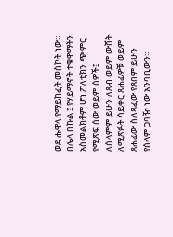ወደ ሑዋላ የማይከፈት መስኮት ነው። በሌላ በኩል ፤ የሃይማኖት ተቁዋማትን አስመልክቶም ሆነ ፖለቲክን ጭምር የሚጽፍ ሰው ወይም ሰዎች፤ ለሰላምም ይሁን ለጸብ ወይም ውሸት ለሚጽፉት ሳይቀር ጸሐፊዎቹ ወይም ጸሐፊው ስለጻፈው የጸበም ይሁን የሰላም ጋባዥ ነው አንባቢውን።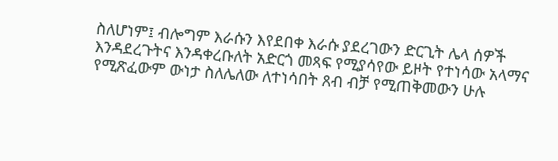ስለሆነም፤ ብሎግም እራሱን እየደበቀ እራሱ ያደረገውን ድርጊት ሌላ ሰዎች እንዳደረጉትና እንዳቀረቡለት አድርጎ መጻፍ የሚያሳየው ይዞት የተነሳው አላማና የሚጽፈውም ውነታ ስለሌለው ለተነሳበት ጸብ ብቻ የሚጠቅመውን ሁሉ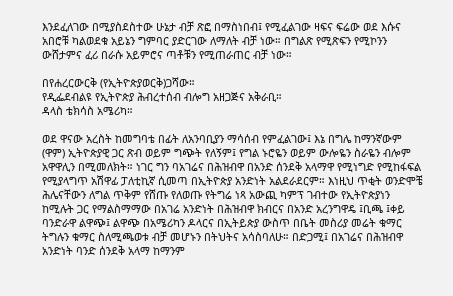እንደፈለገው በሚያስደስተው ሁኔታ ብቻ ጽፎ በማስነበብ፤ የሚፈልገው ዛፍና ፍሬው ወደ እሱና አበሮቹ ካልወደቁ አይኔን ግምባር ያድርገው ለማለት ብቻ ነው። በግልጽ የሚጽፍን የሚኮንን ውሸታምና ፈሪ በራሱ አይምሮና ጣቶቹን የሚጠራጠር ብቻ ነው።

በየሐረርውርቅ (የኢትዮጵያወርቅ)ጋሻው።
የዲፌደብልዩ የኢትዮጵያ ሕብረተሰብ ብሎግ አዘጋጅና አቅራቢ።
ዳላስ ቴክሳስ አሜሪካ።

ወደ ዋናው አረስት ከመግባቴ በፊት ለአንባቢያን ማሳሰብ የምፈልገው፤ እኔ በግሌ ከማንኛውም (ዋም) ኢትዮጵያዊ ጋር ጽብ ወይም ግጭት የለኝም፤ የግል ኑሮዬን ወይም ውሎዬን ስራዬን ብሎም አዋዋሊን በሚመለክት። ነገር ግን ባአገሬና በሕዝብዋ በአንድ ሰንደቅ አላማዋ የሚነግድ የሚከፋፍል የሚያላግጥ አሽዋፊ ፓለቲኪኛ ሲመጣ በኢትዮጵያ አንድነት አልደራደርም። እነዚህ ጥቂት ወንድሞቼ ሕሌናቸውን ለግል ጥቅም የሸጡ የለወጡ የትግሬ ነጻ አውጪ ካምፕ ገብተው የኢትዮጵያነን ከሚሉት ጋር የማልስማማው በአገሬ አንድነት በሕዝብዋ ክብርና በአንድ አረንግዋዴ ፤ቢጫ ፤ቀይ ባንድራዋ ልዋጭ፤ ልዋጭ በአሜሪካን ዶላርና በኢትይጵያ ውስጥ በቤት መስሪያ መሬት ቁማር ትግሉን ቁማር ስለሚጫወቱ ብቻ መሆኑን በትህትና አሳስባለሁ። በድጋሚ፤ በአገሬና በሕዝብዋ አንድነት ባንድ ሰንደቅ አላማ ከማንም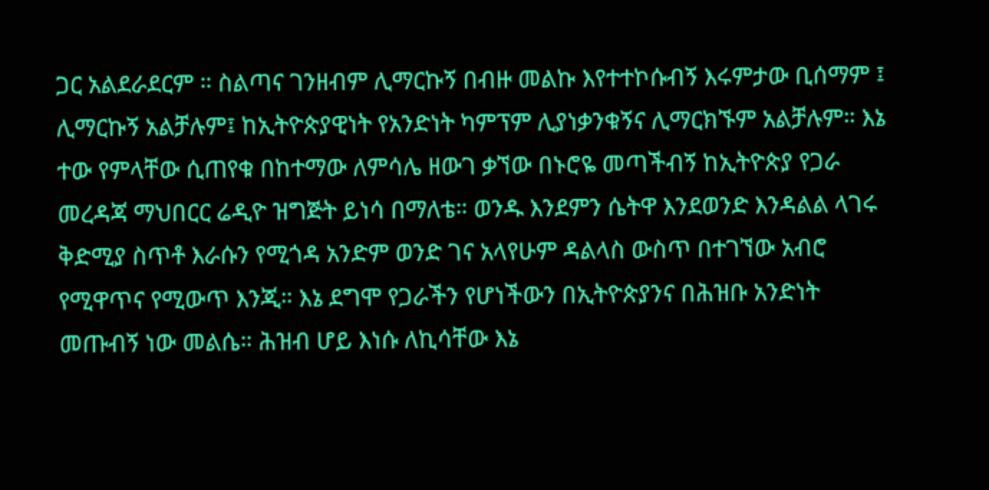ጋር አልደራደርም ። ስልጣና ገንዘብም ሊማርኩኝ በብዙ መልኩ እየተተኮሱብኝ እሩምታው ቢሰማም ፤ ሊማርኩኝ አልቻሉም፤ ከኢትዮጵያዊነት የአንድነት ካምፕም ሊያነቃንቁኝና ሊማርክኙም አልቻሉም። እኔ ተው የምላቸው ሲጠየቁ በከተማው ለምሳሌ ዘውገ ቃኘው በኑሮዬ መጣችብኝ ከኢትዮጵያ የጋራ መረዳጃ ማህበርር ሬዲዮ ዝግጅት ይነሳ በማለቴ። ወንዱ እንደምን ሴትዋ እንደወንድ እንዳልል ላገሩ ቅድሚያ ስጥቶ እራሱን የሚጎዳ አንድም ወንድ ገና አላየሁም ዳልላስ ውስጥ በተገኘው አብሮ የሚዋጥና የሚውጥ እንጂ። እኔ ደግሞ የጋራችን የሆነችውን በኢትዮጵያንና በሕዝቡ አንድነት መጡብኝ ነው መልሴ። ሕዝብ ሆይ እነሱ ለኪሳቸው እኔ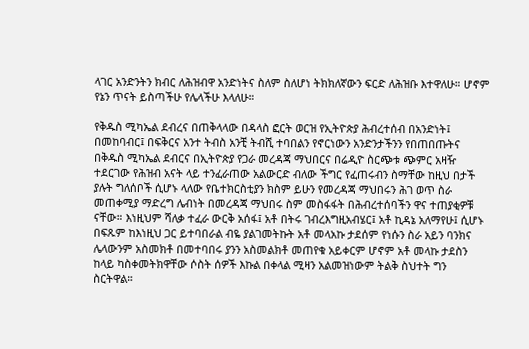ላገር አንድንትን ክብር ለሕዝብዋ አንድነትና ስለም ስለሆነ ትክክለኛውን ፍርድ ለሕዝቡ እተዋለሁ። ሆኖም የኔን ጥናት ይስጣችሁ የሌላችሁ እላለሁ።

የቅዱስ ሚካኤል ደብረና በጠቅላላው በዳላስ ፎርት ወርዝ የኢትዮጵያ ሕብረተሰብ በአንድነት፤ በመከባብር፤ በፍቅርና አንተ ትብስ አንቺ ትብሺ ተባበልን የኖርነውን አንድንታችንን የበጠበጡትና በቅዱስ ሚካኤል ደብርና በኢትዮጵያ የጋራ መረዳጃ ማህበርና በሬዲዮ ስርጭቱ ጭምር አዛዥ ተደርገው የሕዝብ አናት ላይ ተንፈራጠው አልውርድ ብለው ችግር የፈጠሩብን ስማቸው ከዚህ በታች ያሉት ግለሰቦች ሲሆኑ ላለው የቤተክርስቲያን ክስም ይሁን የመረዳጃ ማህበሩን ሕገ ወጥ ስራ መጠቀሚያ ማድረግ ሌብነት በመረዳጃ ማህበሩ ስም መስፋፋት በሕብረተሰባችን ዋና ተጠያቂዎቹ ናቸው። እነዚህም ሻለቃ ተፈራ ውርቅ አሰፋ፤ አቶ በትሩ ገብረእግዚአብሄር፤ አቶ ኪዳኔ አለማየሁ፤ ሲሆኑ በፍጹም ከእነዚህ ጋር ይተባበራል ብዬ ያልገመትኩት አቶ መላአኩ ታደሰም የነሱን ስራ አይን ባንክና ሌላውንም አስመክቶ በመተባበሩ ያንን አስመልክቶ መጠየቁ አይቀርም ሆኖም አቶ መላኩ ታደስን ከላይ ካስቀመትክዋቸው ሶስት ሰዎች እኩል በቀላል ሚዛን አልመዝነውም ትልቅ ስህተት ግን ስርትዋል።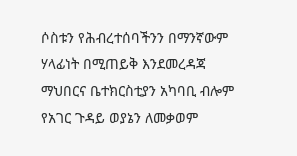ሶስቱን የሕብረተሰባችንን በማንኛውም ሃላፊነት በሚጠይቅ እንደመረዳጃ ማህበርና ቤተክርስቲያን አካባቢ ብሎም የአገር ጉዳይ ወያኔን ለመቃወም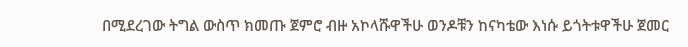በሚደረገው ትግል ውስጥ ክመጡ ጀምሮ ብዙ አኮላሹዋችሁ ወንዶቹን ከናካቴው እነሱ ይጎትቱዋችሁ ጀመር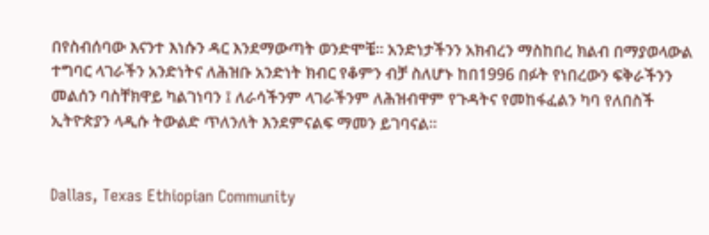በየስብሰባው እናንተ እነሱን ዳር እንደማውጣት ወንድሞቼ። አንድነታችንን አክብረን ማስከበረ ክልብ በማያወላውል ተግባር ላገራችን አንድነትና ለሕዝቡ አንድነት ክብር የቆምን ብቻ ስለሆኑ ከበ1996 በፉት የነበረውን ፍቅራችንን መልሰን ባስቸክዋይ ካልገነባን ፤ ለራሳችንም ላገራችንም ለሕዝብዋም የጉዳትና የመከፋፈልን ካባ የለበስች ኢትዮጵያን ላዲሱ ትውልድ ጥለንለት እንደምናልፍ ማመን ይገባናል።


Dallas, Texas Ethiopian Community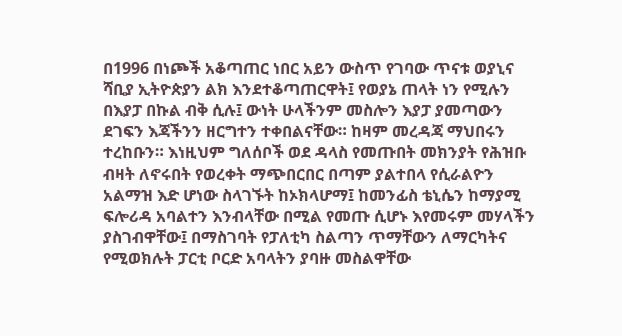በ1996 በነጮች አቆጣጠር ነበር አይን ውስጥ የገባው ጥናቱ ወያኒና ሻቢያ ኢትዮጵያን ልክ እንደተቆጣጠርዋት፤ የወያኔ ጠላት ነን የሚሉን በእያፓ በኩል ብቅ ሲሉ፤ ውነት ሁላችንም መስሎን እያፓ ያመጣውን ደገፍን እጃችንን ዘርግተን ተቀበልናቸው። ከዛም መረዳጃ ማህበሩን ተረከቡን። እነዚህም ግለሰቦች ወደ ዳላስ የመጡበት መክንያት የሕዝቡ ብዛት ለኖሩበት የወረቀት ማጭበርበር በጣም ያልተበላ የሲራልዮን አልማዝ እድ ሆነው ስላገኙት ከኦክላሆማ፤ ከመንፊስ ቴኒሴን ከማያሚ ፍሎሪዳ አባልተን እንብላቸው በሚል የመጡ ሲሆኑ እየመሩም መሃላችን ያስገብዋቸው፤ በማስገባት የፓለቲካ ስልጣን ጥማቸውን ለማርካትና የሚወክሉት ፓርቲ ቦርድ አባላትን ያባዙ መስልዋቸው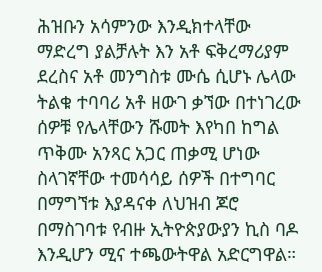ሕዝቡን አሳምንው እንዲክተላቸው ማድረግ ያልቻሉት እን አቶ ፍቅረማሪያም ደረስና አቶ መንግስቱ ሙሴ ሲሆኑ ሌላው ትልቁ ተባባሪ አቶ ዘውገ ቃኘው በተነገረው ሰዎቹ የሌላቸውን ሹመት እየካበ ከግል ጥቅሙ አንጻር አጋር ጠቃሚ ሆነው ስላገኛቸው ተመሳሳይ ሰዎች በተግባር በማግኘቱ እያዳናቀ ለህዝብ ጆሮ በማስገባቱ የብዙ ኢትዮጵያውያን ኪስ ባዶ እንዲሆን ሚና ተጫውትዋል አድርግዋል።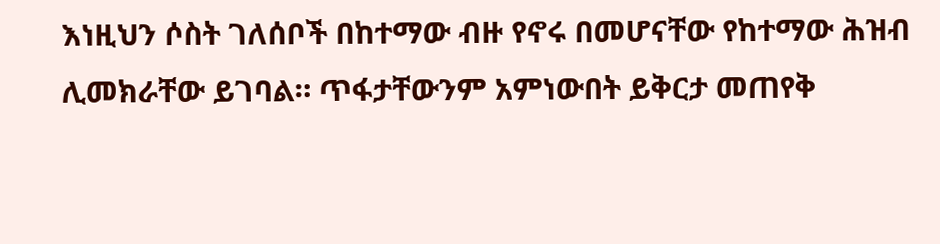እነዚህን ሶስት ገለሰቦች በከተማው ብዙ የኖሩ በመሆናቸው የከተማው ሕዝብ ሊመክራቸው ይገባል። ጥፋታቸውንም አምነውበት ይቅርታ መጠየቅ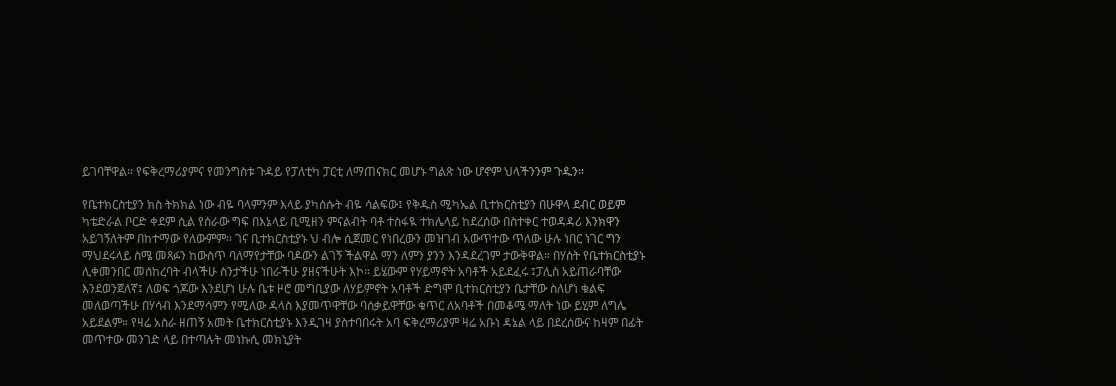ይገባቸዋል። የፍቅረማሪያምና የመንግስቱ ጉዳይ የፓለቲካ ፓርቲ ለማጠናክር መሆኑ ግልጽ ነው ሆኖም ህላችንንም ጉዱን።

የቤተክርስቲያን ክስ ትክክል ነው ብዬ ባላምንም እላይ ያካሰሱት ብዬ ሳልፍው፤ የቅዱስ ሚካኤል ቢተክርስቲያን በሁዋላ ደብር ወይም ካቴድራል ቦርድ ቀደም ሲል የሰራው ግፍ በእኔላይ ቢሚዘን ምናልብት ባቶ ተስፋዪ ተክሌላይ ከደረሰው በስተቀር ተወዳዳሪ እንክዋን አይገኝለትም በከተማው የለውምም። ገና ቢተክርስቲያኑ ህ ብሎ ሲጀመር የነበረውን መዝገብ አውጥተው ጥለው ሁሉ ነበር ነገር ግን ማህደሩላይ ስሜ መጻፉን ከውስጥ ባለማየታቸው ባዶውን ልገኝ ችልዋል ማን ለምን ያንን እንዳደረገም ታውቅዋል። በሃሰት የቤተክርስቲያኑ ሊቀመንበር መሰከረባት ብላችሁ ስንታችሁ ነበራችሁ ያዘናችሁት እኮ። ይሄውም የሃይማኖት አባቶች አይደፈሩ ፤ፓሊስ አይጠራባቸው እንደወንጀለኛ፤ ለወፍ ጎጆው እንደሆነ ሁሉ ቤቱ ዞሮ መግቢያው ለሃይምኖት አባቶች ድግሞ ቢተክርስቲያን ቤታቸው ስለሆነ ቁልፍ መለወጣችሁ በሃሳብ እንደማሳምን የሚለው ዳላስ እያመጥዋቸው ባሰቃይዋቸው ቁጥር ለአባቶች በመቆሜ ማለት ነው ይሂም ለግሌ አይደልም። የዛሬ አስራ ዘጠኝ አመት ቤተክርስቲያኑ እንዲገዛ ያስተባበሩት አባ ፍቅረማሪያም ዛሬ አቡነ ዳኔል ላይ በደረሰውና ከዛም በፊት መጥተው መንገድ ላይ በተጣሉት መነኩሲ መክኒያት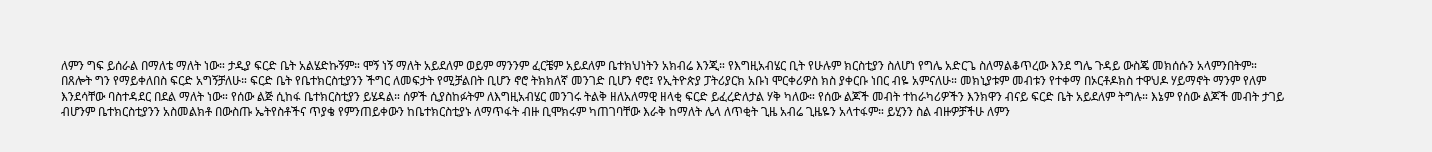ለምን ግፍ ይሰራል በማለቴ ማለት ነው። ታዲያ ፍርድ ቤት አልሄድኩኝም። ሞኝ ነኝ ማለት አይደለም ወይም ማንንም ፈርቼም አይደለም ቤተክህነትን አክብሬ እንጂ። የእግዚአብሄር ቢት የሁሉም ክርስቲያን ስለሆነ የግሌ አድርጌ ስለማልቆጥረው እንደ ግሌ ጉዳይ ውስጄ መክሰሱን አላምንበትም። በጸሎት ግን የማይቀለበስ ፍርድ አግኝቻለሁ። ፍርድ ቤት የቤተክርስቲያንን ችግር ለመፍታት የሚቻልበት ቢሆን ኖሮ ትክክለኛ መንገድ ቢሆን ኖሮ፤ የኢትዮጵያ ፓትሪያርክ አቡነ ሞርቀሪዎስ ክስ ያቀርቡ ነበር ብዬ አምናለሁ። መክኒያቱም መብቱን የተቀማ በኦርቶዶክስ ተዋህዶ ሃይማኖት ማንም የለም እንደሳቸው ባስተዳደር በደል ማለት ነው። የሰው ልጅ ሲከፋ ቤተክርስቲያን ይሄዳል። ሰዎች ሲያስከፉትም ለእግዚአብሄር መንገሩ ትልቅ ዘለአለማዊ ዘላቂ ፍርድ ይፈረድለታል ሃቅ ካለው። የሰው ልጆች መብት ተከራካሪዎችን እንክዋን ብናይ ፍርድ ቤት አይደለም ትግሉ። እኔም የሰው ልጆች መብት ታገይ ብሆንም ቤተክርስቲያንን አስመልክቶ በውስጡ ኤትየስቶችና ጥያቄ የምንጠይቀውን ከቤተክርስቲያኑ ለማጥፋት ብዙ ቢሞክሩም ካጠገባቸው እራቅ ከማለት ሌላ ለጥቂት ጊዜ አብሬ ጊዜዬን አላተፋም። ይሂንን ስል ብዙዎቻችሁ ለምን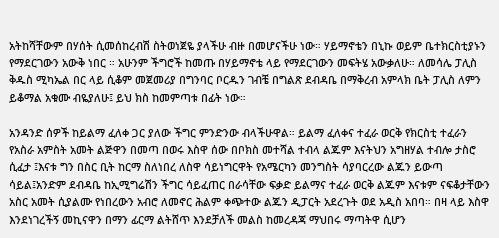አትከሻቸውም በሃሰት ሲመሰከረብሽ ስትወነጀዬ ያላችሁ ብዙ በመሆናችሁ ነው። ሃይማኖቴን በኒኩ ወይም ቤተክርስቲያኑን የማደርገውን አውቅ ነበር ። አሁንም ችግሮች ከመጡ በሃይማኖቴ ላይ የማደርገውን መፍትሄ አውቃለሁ። ለመሳሌ ፓሊስ ቅዱስ ሚካኤል በር ላይ ሲቆም መጀመሪያ በግንባር ቦርዱን ገብቼ በግልጽ ደብዳቤ በማቅረብ አምላክ ቤት ፓሊስ ለምን ይቆማል አቁሙ ብዬያለሁ፤ ይህ ክስ ከመምጣቱ በፊት ነው።

አንዳንድ ሰዎች ከይልማ ፈለቀ ጋር ያለው ችግር ምንድንው ብላችሁዋል። ይልማ ፈለቀና ተፈራ ወርቅ የክርስቲ ተፈራን የአስራ አምስት አመት ልጅዋን በመጣ በወሩ እስዋ ሰው በቦክስ መተሻል ተብላ ልጁም እናትህን አግዘሃል ተብሎ ታስሮ ሲፈታ ፤እናቱ ግን በስር ቢት ከርማ ስለነበረ ለስዋ ሳይነግርዋት የአሜርካን መንግስት ሳያባርረው ልጁን ይውጣ ሳይል፤አንድም ደብዳቤ ከኢሚግሬሽን ችግር ሳይፈጠር በራሳቸው ፍቃድ ይልማና ተፈራ ወርቅ ልጁም እናቱም ናፍቆታቸውን አስር አመት ሲያልሙ የነበረውን አብሮ ለመኖር ሕልም ቀጭተው ልጁን ዲፓርት አደረጉት ወደ አዲስ አበባ። በዛ ላይ እስዋ እንደነገረችኝ መኪናዋን በማን ፊርማ ልትሸጥ እንደቻለች መልስ ከመረዳጃ ማህበሩ ማጣትዋ ሲሆን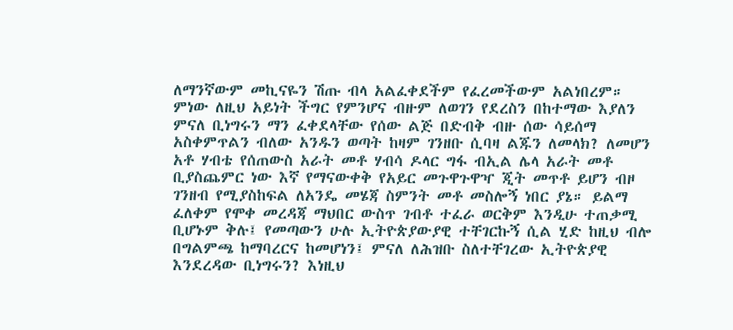ለማንኛውም መኪናዬን ሽጡ ብላ አልፈቀደችም የፈረመችውም አልነበረም። ምነው ለዚህ አይነት ችግር የምንሆና ብዙም ለወገን የደረስን በከተማው እያለን ምናለ ቢነግሩን ማን ፈቀደላቸው የሰው ልጅ በድብቅ ብዙ ሰው ሳይሰማ አስቀምጥልን ብለው አንዱን ወጣት ከዛም ገንዘቡ ሲባዛ ልጁን ለመላክ? ለመሆን አቶ ሃብቴ የሰጠውስ አራት መቶ ሃብሳ ዶላር ግፋ ብኢል ሌላ አራት መቶ ቢያስጨምር ነው እኛ የማናውቀቅ የአይር መጉዋጉዋዣ ጂት መጥቶ ይሆን ብዞ ገንዘብ የሚያስከፍል ለአንዴ መሄጃ ስምንት መቶ መስሎኝ ነበር ያኔ። ይልማ ፈለቀም የሞቀ መረዳጃ ማህበር ውስጥ ገብቶ ተፈራ ወርቅም እንዲሁ ተጠቃሚ ቢሆኑም ቅሉ፤ የመጣውን ሁሉ ኢትዮጵያውያዊ ተቸገርኩኝ ሲል ሂድ ከዚህ ብሎ በግልምጫ ከማባረርና ከመሆነን፤ ምናለ ለሕዝቡ ስለተቸገረው ኢትዮጵያዊ እንደረዳው ቢነግሩን? እነዚህ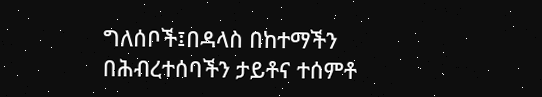ግለሰቦች፤በዳላስ በከተማችን በሕብረተሰባችን ታይቶና ተሰምቶ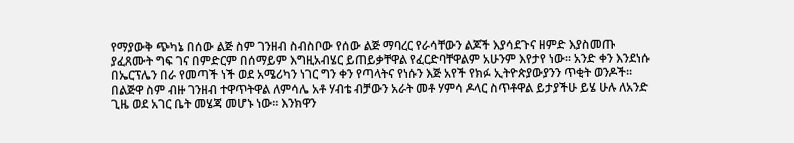የማያውቅ ጭካኔ በሰው ልጅ ስም ገንዘብ ስብስቦው የሰው ልጅ ማባረር የራሳቸውን ልጆች እያሳደጉና ዘምድ እያስመጡ ያፈጸሙት ግፍ ገና በምድርም በሰማይም እግዚአብሄር ይጠይቃቸዋል የፈርድባቸዋልም አሁንም እየታየ ነው። አንድ ቀን እንደነሱ በኤርፕሌን በራ የመጣች ነች ወደ አሜሪካን ነገር ግን ቀን የጣላትና የነሱን እጅ አየች የክፉ ኢትዮጵያውያንን ጥቂት ወንዶች። በልጅዋ ስም ብዙ ገንዘብ ተዋጥትዋል ለምሳሌ አቶ ሃብቴ ብቻውን አራት መቶ ሃምሳ ዶላር ስጥቶዋል ይታያችሁ ይሄ ሁሉ ለአንድ ጊዜ ወደ አገር ቤት መሄጃ መሆኑ ነው። እንክዋን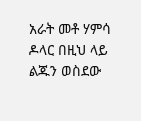አራት መቶ ሃምሳ ዶላር በዚህ ላይ ልጁን ወስደው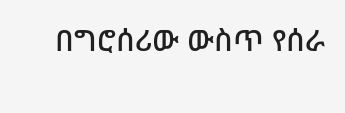በግሮሰሪው ውስጥ የሰራ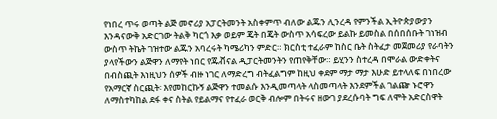የነበረ ጥሩ ወጣት ልጅ መኖሪያ አፓርትመንት አስቀምጥ ብለው ልጁን ሊንረዳ የምንችል ኢትዮጵያውያን እንዳናውቅ አድርገው ትልቅ ካርጎ እቃ ወይም ጄት በጄት ውስጥ አሳፍረው ይልኩ ይመስል በሰበሰቡት ገነዝብ ውስጥ ትኬት ገዝተው ልጁን አባረሩት ካሜሪካን ምድር። ክርስቲ ተፈራም ከስር ቤት ስትፈታ መጀመሪያ የራባትን ያላየችውን ልጅዋን ለማየት ነበር የጁቭናል ዲፓርትመንትን የጠየቅቸው። ይሂንን ስተረዳ በሞራል ውድቀትና በብስጪት እነዚህን ሰዎች ብዙ ነገር ለማድረግ ብትፈልግም ከዚህ ቀደም ማታ ማታ እሁድ ይተላለፍ በነበረው የአማርኛ ስርጪት፡ እየመከርኩኝ ልጅዋን ተመልሱ እንዲመጣላት ላስመጣላት እንደምችል ገልጬ ኑሮዋን ለማስተካከል ደፋ ቀና ስትል የይልማና የተፈራ ወርቅ ብሎም በትሩና ዘውገ ያደረሱባት ግፍ ለሞት አድርስዋት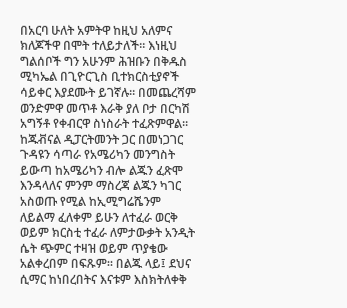በአርባ ሁለት አምትዋ ከዚህ አለምና ክለጆችዋ በሞት ተለይታለች። እነዚህ ግልሰቦች ግን አሁንም ሕዝቡን በቅዱስ ሚካኤል በጊዮርጊስ ቢተክርስቲያኖች ሳይቀር እያደሙት ይገኛሉ። በመጨረሻም ወንድምዋ መጥቶ እራቅ ያለ ቦታ በርካሽ አግኝቶ የቀብርዋ ስነስራት ተፈጽምዋል። ከጁቭናል ዲፓርትመንት ጋር በመነጋገር ጉዳዩን ሳጣራ የአሜሪካን መንግስት ይውጣ ከአሜሪካን ብሎ ልጁን ፈጽሞ እንዳላለና ምንም ማስረጃ ልጁን ካገር አስወጡ የሚል ከኢሚግሬሼንም ለይልማ ፈለቀም ይሁን ለተፈራ ወርቅ ወይም ክርስቲ ተፈራ ለምታውቃት አንዲት ሴት ጭምር ተዛዝ ወይም ጥያቄው አልቀረበም በፍጹም። በልጁ ላይ፤ ደህና ሲማር ከነበረበትና እናቱም እስክትለቀቅ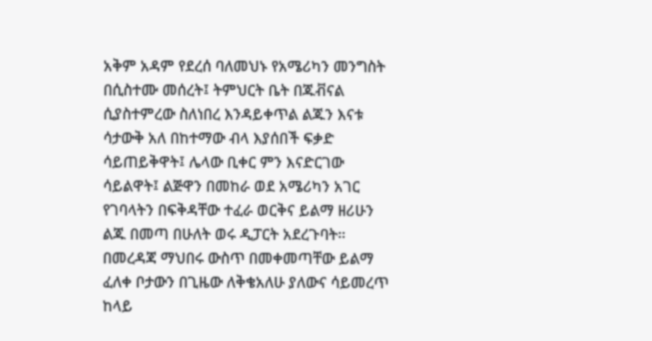አቅም አዳም የደረሰ ባለመህኑ የአሜሪካን መንግስት በሲስተሙ መሰረት፤ ትምህርት ቤት በጁቭናል ሲያስተምረው ስለነበረ እንዳይቀጥል ልጁን እናቱ ሳታውቅ አለ በከተማው ብላ እያሰበች ፍቃድ ሳይጠይቅዋት፤ ሌላው ቢቀር ምን እናድርገው ሳይልዋት፤ ልጅዋን በመከራ ወደ አሜሪካን አገር የገባላትን በፍቅዳቸው ተፈራ ወርቅና ይልማ ዘሪሁን ልጁ በመጣ በሁለት ወሩ ዲፓርት አደረጉባት። በመረዳጃ ማህበሩ ውስጥ በመቀመጣቸው ይልማ ፈለቀ ቦታውን በጊዜው ለቅቄአለሁ ያለውና ሳይመረጥ ከላይ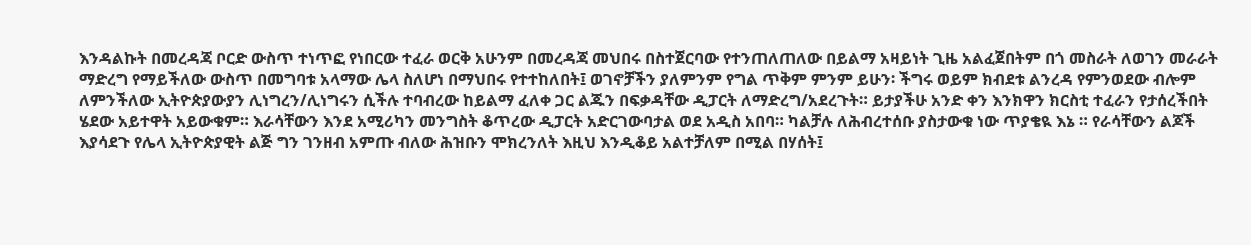እንዳልኩት በመረዳጃ ቦርድ ውስጥ ተነጥፎ የነበርው ተፈራ ወርቅ አሁንም በመረዳጃ መህበሩ በስተጀርባው የተንጠለጠለው በይልማ አዛይነት ጊዜ አልፈጀበትም በጎ መስራት ለወገን መራራት ማድረግ የማይችለው ውስጥ በመግባቱ አላማው ሌላ ስለሆነ በማህበሩ የተተከለበት፤ ወገኖቻችን ያለምንም የግል ጥቅም ምንም ይሁን፡ ችግሩ ወይም ክብደቱ ልንረዳ የምንወደው ብሎም ለምንችለው ኢትዮጵያውያን ሊነግረን/ሊነግሩን ሲችሉ ተባብረው ከይልማ ፈለቀ ጋር ልጁን በፍቃዳቸው ዲፓርት ለማድረግ/አደረጉት። ይታያችሁ አንድ ቀን እንክዋን ክርስቲ ተፈራን የታሰረችበት ሄደው አይተዋት አይውቁም። እራሳቸውን እንደ አሚሪካን መንግስት ቆጥረው ዲፓርት አድርገውባታል ወደ አዲስ አበባ። ካልቻሉ ለሕብረተሰቡ ያስታውቁ ነው ጥያቄዪ እኔ ። የራሳቸውን ልጆች እያሳደጉ የሌላ ኢትዮጵያዊት ልጅ ግን ገንዘብ አምጡ ብለው ሕዝቡን ሞክረንለት እዚህ እንዲቆይ አልተቻለም በሚል በሃሰት፤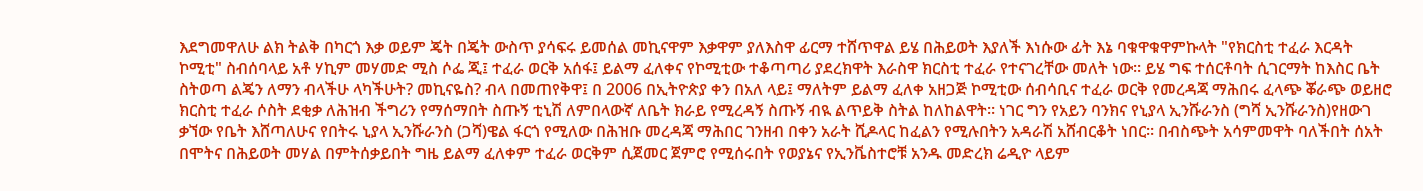እደግመዋለሁ ልክ ትልቅ በካርጎ እቃ ወይም ጄት በጄት ውስጥ ያሳፍሩ ይመሰል መኪናዋም እቃዋም ያለእስዋ ፊርማ ተሸጥዋል ይሄ በሕይወት እያለች እነሱው ፊት እኔ ባቁዋቁዋምኩላት "የክርስቲ ተፈራ እርዳት ኮሚቲ" ስብሰባላይ አቶ ሃኪም መሃመድ ሚስ ሶፌ ጂ፤ ተፈራ ወርቅ አሰፋ፤ ይልማ ፈለቀና የኮሚቲው ተቆጣጣሪ ያደረክዋት እራስዋ ክርስቲ ተፈራ የተናገረቸው መለት ነው። ይሄ ግፍ ተሰርቶባት ሲገርማት ከእስር ቤት ስትወጣ ልጄን ለማን ብላችሁ ላካችሁት? መኪናዬስ? ብላ በመጠየቅዋ፤ በ 2006 በኢትዮጵያ ቀን በአለ ላይ፤ ማለትም ይልማ ፈለቀ አዘጋጅ ኮሚቲው ሰብሳቢና ተፈራ ወርቅ የመረዳጃ ማሕበሩ ፈላጭ ቖራጭ ወይዘሮ ክርስቲ ተፈራ ሶስት ደቂቃ ለሕዝብ ችግሪን የማሰማበት ስጡኝ ቲኒሽ ለምበላውኛ ለቤት ክራይ የሚረዳኝ ስጡኝ ብዪ ልጥይቅ ስትል ከለከልዋት። ነገር ግን የአይን ባንክና የኒያላ ኢንሹራንስ (ግሻ ኢንሹራንስ)የዘውገ ቃኘው የቤት እሸጣለሁና የበትሩ ኒያላ ኢንሹራንስ (ጋሻ)ዌል ፋርጎ የሚለው በሕዝቡ መረዳጃ ማሕበር ገንዘብ በቀን አራት ሺዶላር ከፈልን የሚሉበትን አዳራሽ አሸብርቆት ነበር። በብስጭት አሳምመዋት ባለችበት ሰአት በሞትና በሕይወት መሃል በምትሰቃይበት ግዜ ይልማ ፈለቀም ተፈራ ወርቅም ሲጀመር ጀምሮ የሚሰሩበት የወያኔና የኢንቬስተሮቹ አንዱ መድረክ ሬዲዮ ላይም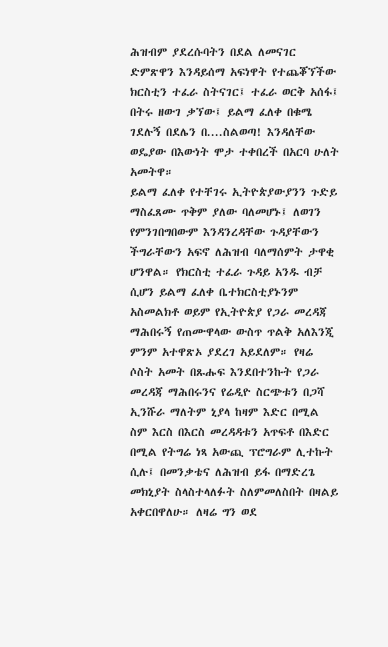ሕዝብም ያደረሱባትን በደል ለመናገር ድምጽዋን እንዳይሰማ አፍነዋት የተጨቖኘችው ክርስቲን ተፈራ ስትናገር፤ ተፈራ ወርቅ አሰፋ፤ በትሩ ዘውገ ቃኘው፤ ይልማ ፈለቀ በቁሜ ገደሉኝ በደሌን በ....ስልወጣ! እንዳለቸው ወዴያው በእውነት ሞታ ተቀበረች በአርባ ሁለት አመትዋ።
ይልማ ፈለቀ የተቸገሩ ኢትዮጵያውያንን ጉድይ ማስፈጸሙ ጥቅም ያለው ባለመሆኑ፤ ለወገን የምንገበግበውም እንዳንረዳቸው ጉዳያቸውን ችግራቸውን አፍኖ ለሕዝብ ባለማሰምት ታዋቂ ሆንዋል። የክርስቲ ተፈራ ጉዳይ አንዱ ብቻ ሲሆን ይልማ ፈለቀ ቤተክርስቲያኑንም አስመልክቶ ወይም የኢትዮጵያ የጋራ መረዳጃ ማሕበሩኝ የጠሙዋላው ውስጥ ጥልቅ አለእንጂ ምንም አተዋጽኦ ያደረገ አይደለም። የዛሬ ሶስት አመት በጹሑፍ እንደበተንኩት የጋራ መረዳጃ ማሕበሩንና የሬዲዮ ስርጭቱን በጋሻ ኢንሹራ ማለትም ኒያላ ከዛም እድር በሚል ስም እርስ በእርስ መረዳዳቱን አጥፍቶ በእድር በሚል የትግሬ ነጻ አውጪ ፕሮግራም ሊተኩት ሲሉ፤ በመንቃቴና ለሕዝብ ይፋ በማድረጌ መክኒያት ስላስተላለፉት ስለምመለስበት በዛልይ አቀርበዋለሁ። ለዛሬ ግን ወደ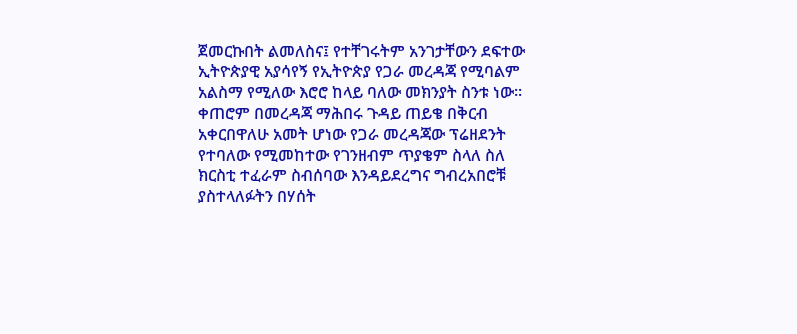ጀመርኩበት ልመለስና፤ የተቸገሩትም አንገታቸውን ደፍተው ኢትዮጵያዊ አያሳየኝ የኢትዮጵያ የጋራ መረዳጃ የሚባልም አልስማ የሚለው እሮሮ ከላይ ባለው መክንያት ስንቱ ነው። ቀጠሮም በመረዳጃ ማሕበሩ ጉዳይ ጠይቄ በቅርብ አቀርበዋለሁ አመት ሆነው የጋራ መረዳጃው ፕሬዘደንት የተባለው የሚመከተው የገንዘብም ጥያቄም ስላለ ስለ ክርስቲ ተፈራም ስብሰባው እንዳይደረግና ግብረአበሮቹ ያስተላለፉትን በሃሰት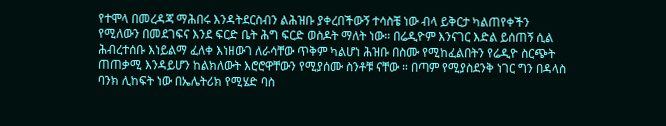የተሞላ በመረዳጃ ማሕበሩ እንዳትደርስብን ልሕዝቡ ያቀረበችውኝ ተሳስቼ ነው ብላ ይቅርታ ካልጠየቀችን የሚለውን በመደገፍና እንደ ፍርድ ቤት ሕግ ፍርድ ወስዶት ማለት ነው። በሬዲዮም እንናገር እድል ይሰጠኝ ሲል ሕብረተሰቡ እነይልማ ፈለቀ እነዘውገ ለራሳቸው ጥቅም ካልሆነ ሕዝቡ በስሙ የሚከፈልበትን የሬዲዮ ስርጭት ጠጠቃሚ እንዳይሆን ከልክለውት እሮሮዋቸውን የሚያሰሙ ስንቶቹ ናቸው ። በጣም የሚያስደንቅ ነገር ግን በዳላስ ባንክ ሊከፍት ነው በኤሌትሪክ የሚሄድ ባስ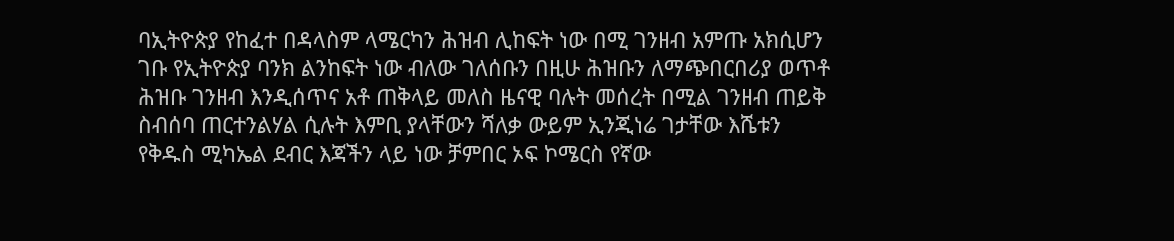ባኢትዮጵያ የከፈተ በዳላስም ላሜርካን ሕዝብ ሊከፍት ነው በሚ ገንዘብ አምጡ አክሲሆን ገቡ የኢትዮጵያ ባንክ ልንከፍት ነው ብለው ገለሰቡን በዚሁ ሕዝቡን ለማጭበርበሪያ ወጥቶ ሕዝቡ ገንዘብ እንዲሰጥና አቶ ጠቅላይ መለስ ዜናዊ ባሉት መሰረት በሚል ገንዘብ ጠይቅ ስብሰባ ጠርተንልሃል ሲሉት እምቢ ያላቸውን ሻለቃ ውይም ኢንጂነሬ ገታቸው እሼቱን የቅዱስ ሚካኤል ደብር እጃችን ላይ ነው ቻምበር ኦፍ ኮሜርስ የኛው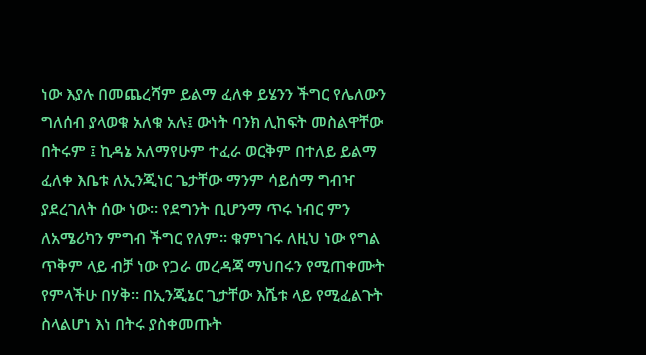ነው እያሉ በመጨረሻም ይልማ ፈለቀ ይሄንን ችግር የሌለውን ግለሰብ ያላወቁ አለቁ አሉ፤ ውነት ባንክ ሊከፍት መስልዋቸው በትሩም ፤ ኪዳኔ አለማየሁም ተፈራ ወርቅም በተለይ ይልማ ፈለቀ እቤቱ ለኢንጂነር ጌታቸው ማንም ሳይሰማ ግብዣ ያደረገለት ሰው ነው። የደግንት ቢሆንማ ጥሩ ነብር ምን ለአሜሪካን ምግብ ችግር የለም። ቁምነገሩ ለዚህ ነው የግል ጥቅም ላይ ብቻ ነው የጋራ መረዳጃ ማህበሩን የሚጠቀሙት የምላችሁ በሃቅ። በኢንጂኔር ጊታቸው እሼቱ ላይ የሚፈልጉት ስላልሆነ እነ በትሩ ያስቀመጡት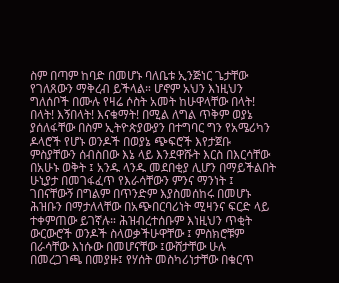ስም በጣም ከባድ በመሆኑ ባለቤቱ ኢንጅነር ጌታቸው የገለጸውን ማቅረብ ይችላል። ሆኖም አህን እነዚህን ግለሰቦች በሙሉ የዛሬ ሶስት አመት ከሁዋላቸው በላት! በላት! እኝበላት! እናቁማት! በሚል ለግል ጥቅም ወያኔ ያሰለፋቸው በስም ኢትዮጵያውያን በተግባር ግን የአሜሪካን ዶላሮች የሆኑ ወንዶች በወያኔ ጭፍሮች እየታጀቡ ምስያቸውን ሰብስበው እኔ ላይ እንደዋሹት እርስ በእርሳቸው በአሁኑ ወቅት ፤ አንዱ ላንዱ መደበቂያ ሊሆን በማይችልበት ሁኒያታ በመገፋፈጥ የእራሳቸውን ምንና ማንነት ፤ ገበናቸውኝ በግልም በጥንድም እያስመሰከሩ በመሆኑ ሕዝቡን በማታለላቸው በአጭበርባሪነት ሚዛንና ፍርድ ላይ ተቀምጠው ይገኛሉ። ሕዝብረተሰቡም እነዚህን ጥቂት ውርውሮች ወንዶች ስላወቃችሁዋቸው ፤ ምስክሮቹም በራሳቸው እነሱው በመሆናቸው ፤ውሸታቸው ሁሉ በመረጋገጫ በመያዙ፤ የሃሰት መስካሪነታቸው በቁርጥ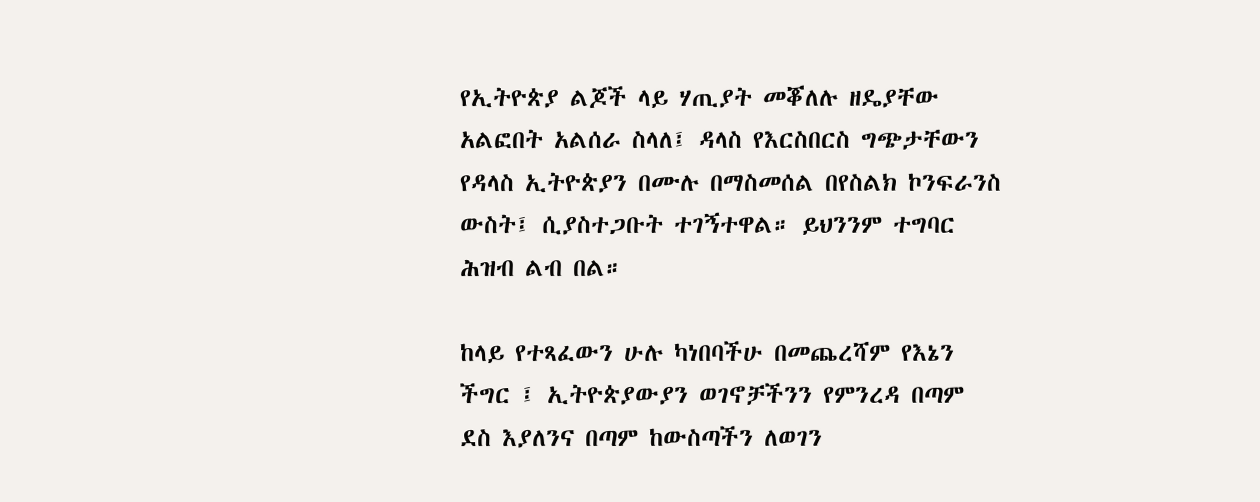የኢትዮጵያ ልጆች ላይ ሃጢያት መቖለሉ ዘዴያቸው አልፎበት አልሰራ ስላለ፤ ዳላስ የእርስበርስ ግጭታቸውን የዳላስ ኢትዮጵያን በሙሉ በማስመሰል በየስልክ ኮንፍራንስ ውስት፤ ሲያስተጋቡት ተገኝተዋል። ይህንንም ተግባር ሕዝብ ልብ በል።

ከላይ የተጻፈውን ሁሉ ካነበባችሁ በመጨረሻም የእኔን ችግር ፤ ኢትዮጵያውያን ወገኖቻችንን የምንረዳ በጣም ደስ እያለንና በጣም ከውስጣችን ለወገን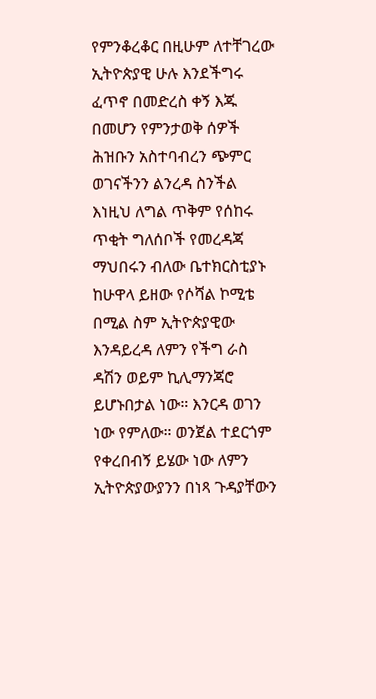የምንቆረቆር በዚሁም ለተቸገረው ኢትዮጵያዊ ሁሉ እንደችግሩ ፈጥኖ በመድረስ ቀኝ እጁ በመሆን የምንታወቅ ሰዎች ሕዝቡን አስተባብረን ጭምር ወገናችንን ልንረዳ ስንችል እነዚህ ለግል ጥቅም የሰከሩ ጥቂት ግለሰቦች የመረዳጃ ማህበሩን ብለው ቤተክርስቲያኑ ከሁዋላ ይዘው የሶሻል ኮሚቴ በሚል ስም ኢትዮጵያዊው እንዳይረዳ ለምን የችግ ራስ ዳሽን ወይም ኪሊማንጃሮ ይሆኑበታል ነው። እንርዳ ወገን ነው የምለው። ወንጀል ተደርጎም የቀረበብኝ ይሄው ነው ለምን ኢትዮጵያውያንን በነጻ ጉዳያቸውን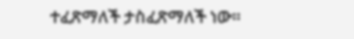ተፈጽማለች ታስፈጽማለች ነው።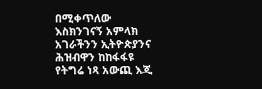በሚቀጥለው እስክንገናኝ አምላክ አገራችንን ኢትዮጵያንና ሕዝብዋን ከከፋፋዩ የትግሬ ነጻ አውጪ እጂ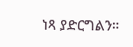ነጻ ያድርግልን።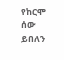የከርሞ ሰው ይበለን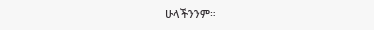ሁላችንንም።